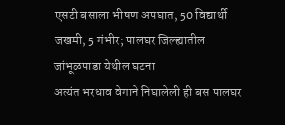एसटी बसाला भीषण अपघात, 50 विद्यार्थी जखमी, 5 गंभीर; पालघर जिल्ह्यातील जांभूळपाडा येथील घटना
अत्यंत भरधाव वेगाने निघालेली ही बस पालघर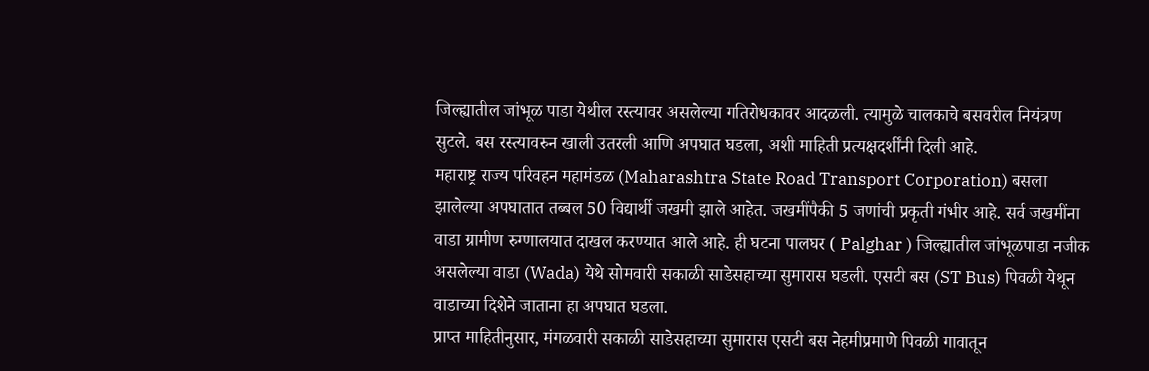जिल्ह्यातील जांभूळ पाडा येथील रस्त्यावर असलेल्या गतिरोधकावर आदळली. त्यामुळे चालकाचे बसवरील नियंत्रण सुटले. बस रस्त्यावरुन खाली उतरली आणि अपघात घडला, अशी माहिती प्रत्यक्षदर्शींनी दिली आहे.
महाराष्ट्र राज्य परिवहन महामंडळ (Maharashtra State Road Transport Corporation) बसला झालेल्या अपघातात तब्बल 50 विद्यार्थी जखमी झाले आहेत. जखमींपैकी 5 जणांची प्रकृती गंभीर आहे. सर्व जखमींना वाडा ग्रामीण रुग्णालयात दाखल करण्यात आले आहे. ही घटना पालघर ( Palghar ) जिल्ह्यातील जांभूळपाडा नजीक असलेल्या वाडा (Wada) येथे सोमवारी सकाळी साडेसहाच्या सुमारास घडली. एसटी बस (ST Bus) पिवळी येथून वाडाच्या दिशेने जाताना हा अपघात घडला.
प्राप्त माहितीनुसार, मंगळवारी सकाळी साडेसहाच्या सुमारास एसटी बस नेहमीप्रमाणे पिवळी गावातून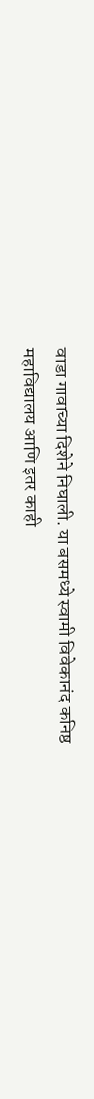वाडा गावाच्या दिशेने निघाली. या बसमध्ये स्वामी विवेकानंद कनिष्ठ महाविद्यालय आणि इतर काही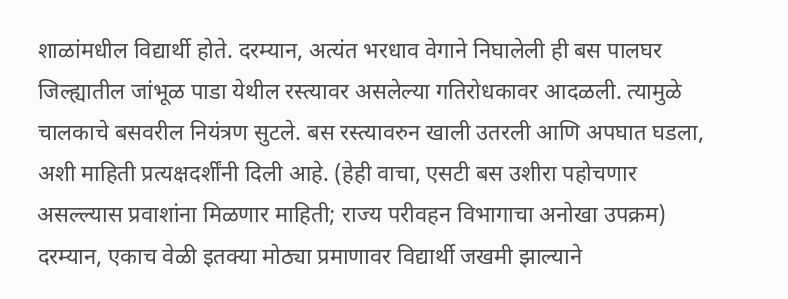शाळांमधील विद्यार्थी होते. दरम्यान, अत्यंत भरधाव वेगाने निघालेली ही बस पालघर जिल्ह्यातील जांभूळ पाडा येथील रस्त्यावर असलेल्या गतिरोधकावर आदळली. त्यामुळे चालकाचे बसवरील नियंत्रण सुटले. बस रस्त्यावरुन खाली उतरली आणि अपघात घडला, अशी माहिती प्रत्यक्षदर्शींनी दिली आहे. (हेही वाचा, एसटी बस उशीरा पहोचणार असल्ल्यास प्रवाशांना मिळणार माहिती; राज्य परीवहन विभागाचा अनोखा उपक्रम)
दरम्यान, एकाच वेळी इतक्या मोठ्या प्रमाणावर विद्यार्थी जखमी झाल्याने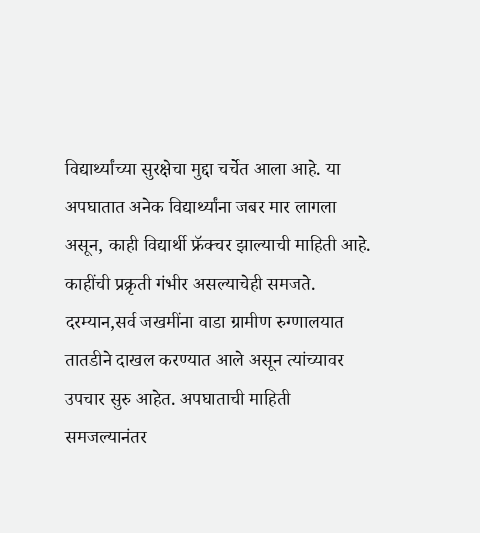विद्यार्थ्यांच्या सुरक्षेचा मुद्दा चर्चेत आला आहे. या अपघातात अनेक विद्यार्थ्यांना जबर मार लागला असून, काही विद्यार्थी फ्रॅक्चर झाल्याची माहिती आहे. काहींची प्रक्रृती गंभीर असल्याचेही समजते. दरम्यान,सर्व जखमींना वाडा ग्रामीण रुग्णालयात तातडीने दाखल करण्यात आले असून त्यांच्यावर उपचार सुरु आहेत. अपघाताची माहिती समजल्यानंतर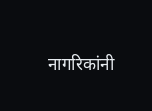नागरिकांनी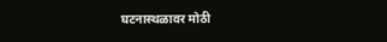घटनास्थळावर मोठी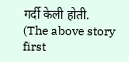गर्दी केली होती.
(The above story first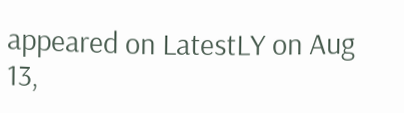appeared on LatestLY on Aug 13,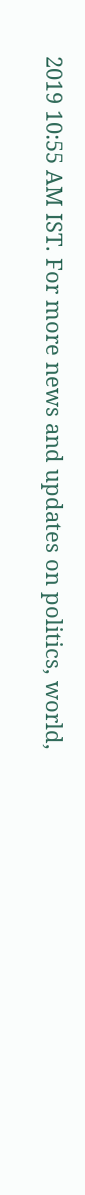2019 10:55 AM IST. For more news and updates on politics, world,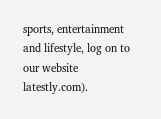sports, entertainment and lifestyle, log on to our website latestly.com).